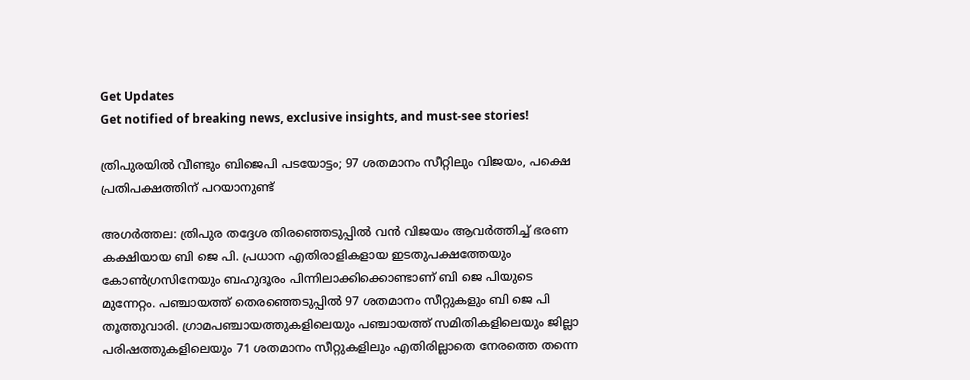Get Updates
Get notified of breaking news, exclusive insights, and must-see stories!

ത്രിപുരയില്‍ വീണ്ടും ബിജെപി പടയോട്ടം; 97 ശതമാനം സീറ്റിലും വിജയം, പക്ഷെ പ്രതിപക്ഷത്തിന് പറയാനുണ്ട്

അഗർത്തല: ത്രിപുര തദ്ദേശ തിരഞ്ഞെടുപ്പില്‍ വന്‍ വിജയം ആവർത്തിച്ച് ഭരണ കക്ഷിയായ ബി ജെ പി. പ്രധാന എതിരാളികളായ ഇടതുപക്ഷത്തേയും കോണ്‍ഗ്രസിനേയും ബഹുദൂരം പിന്നിലാക്കിക്കൊണ്ടാണ് ബി ജെ പിയുടെ മുന്നേറ്റം. പഞ്ചായത്ത് തെരഞ്ഞെടുപ്പിൽ 97 ശതമാനം സീറ്റുകളും ബി ജെ പി തൂത്തുവാരി. ഗ്രാമപഞ്ചായത്തുകളിലെയും പഞ്ചായത്ത് സമിതികളിലെയും ജില്ലാ പരിഷത്തുകളിലെയും 71 ശതമാനം സീറ്റുകളിലും എതിരില്ലാതെ നേരത്തെ തന്നെ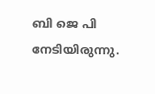ബി ജെ പി നേടിയിരുന്നു.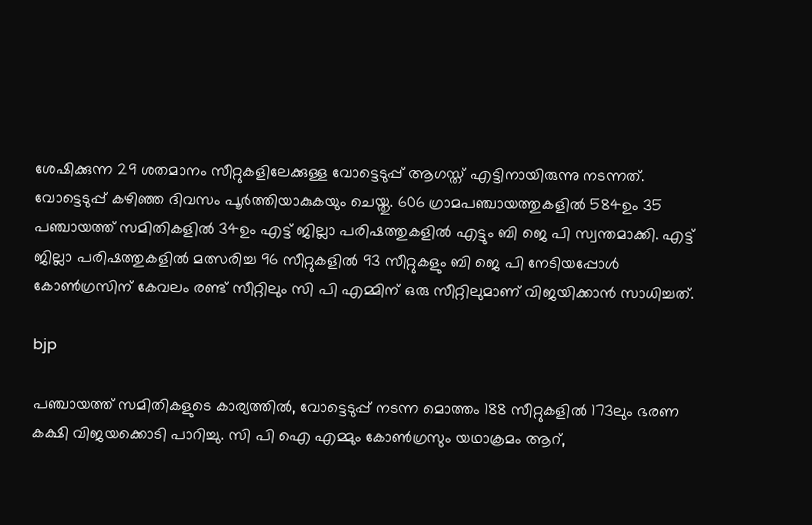ശേഷിക്കുന്ന 29 ശതമാനം സീറ്റുകളിലേക്കുള്ള വോട്ടെടുപ്പ് ആഗസ്ത് എട്ടിനായിരുന്നു നടന്നത്. വോട്ടെടുപ്പ് കഴിഞ്ഞ ദിവസം പൂർത്തിയാകുകയും ചെയ്തു. 606 ഗ്രാമപഞ്ചായത്തുകളിൽ 584ഉം 35 പഞ്ചായത്ത് സമിതികളിൽ 34ഉം എട്ട് ജില്ലാ പരിഷത്തുകളിൽ എട്ടും ബി ജെ പി സ്വന്തമാക്കി. എട്ട് ജില്ലാ പരിഷത്തുകളിൽ മത്സരിച്ച 96 സീറ്റുകളിൽ 93 സീറ്റുകളും ബി ജെ പി നേടിയപ്പോള്‍ കോൺഗ്രസിന് കേവലം രണ്ട് സീറ്റിലും സി പി എമ്മിന് ഒരു സീറ്റിലുമാണ് വിജയിക്കാന്‍ സാധിച്ചത്.

bjp

പഞ്ചായത്ത് സമിതികളുടെ കാര്യത്തിൽ, വോട്ടെടുപ്പ് നടന്ന മൊത്തം 188 സീറ്റുകളിൽ 173ലും ഭരണ കക്ഷി വിജയക്കൊടി പാറിച്ചു. സി പി ഐ എമ്മും കോൺഗ്രസും യഥാക്രമം ആറ്,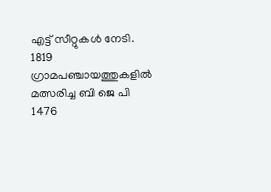എട്ട് സീറ്റുകൾ നേടി. 1819 ഗ്രാമപഞ്ചായത്തുകളിൽ മത്സരിച്ച ബി ജെ പി 1476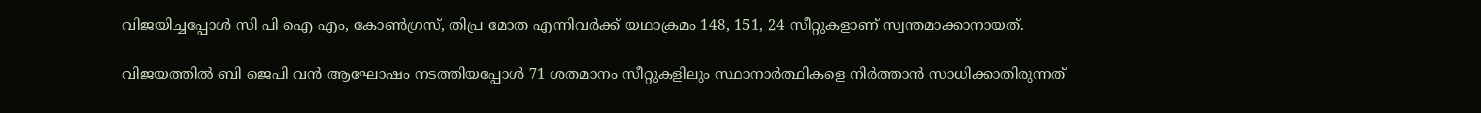വിജയിച്ചപ്പോള്‍ സി പി ഐ എം, കോൺഗ്രസ്, തിപ്ര മോത എന്നിവർക്ക് യഥാക്രമം 148, 151, 24 സീറ്റുകളാണ് സ്വന്തമാക്കാനായത്.

വിജയത്തില്‍ ബി ജെപി വന്‍ ആഘോഷം നടത്തിയപ്പോള്‍ 71 ശതമാനം സീറ്റുകളിലും സ്ഥാനാർത്ഥികളെ നിർത്താൻ സാധിക്കാതിരുന്നത്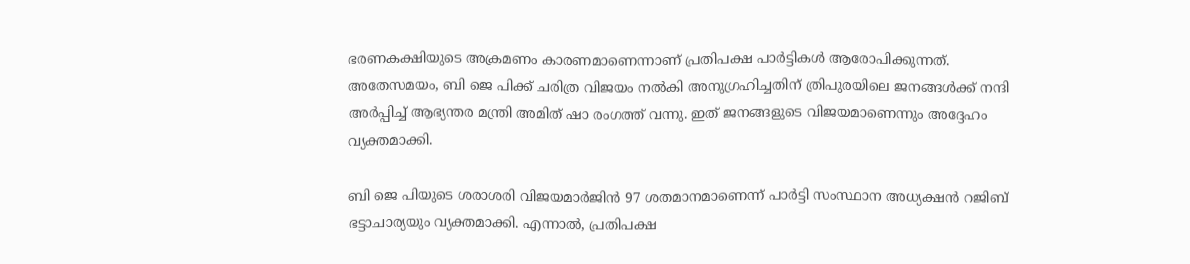ഭരണകക്ഷിയുടെ അക്രമണം കാരണമാണെന്നാണ് പ്രതിപക്ഷ പാർട്ടികൾ ആരോപിക്കുന്നത്. അതേസമയം, ബി ജെ പിക്ക് ചരിത്ര വിജയം നൽകി അനുഗ്രഹിച്ചതിന് ത്രിപുരയിലെ ജനങ്ങൾക്ക് നന്ദി അർപ്പിച്ച് ആഭ്യന്തര മന്ത്രി അമിത് ഷാ രംഗത്ത് വന്നു. ഇത് ജനങ്ങളുടെ വിജയമാണെന്നും അദ്ദേഹം വ്യക്തമാക്കി.

ബി ജെ പിയുടെ ശരാശരി വിജയമാർജിൻ 97 ശതമാനമാണെന്ന് പാർട്ടി സംസ്ഥാന അധ്യക്ഷൻ റജിബ് ഭട്ടാചാര്യയും വ്യക്തമാക്കി. എന്നാൽ, പ്രതിപക്ഷ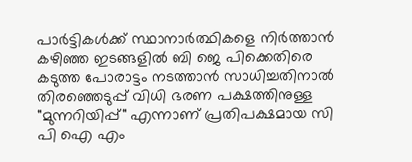പാർട്ടികൾക്ക് സ്ഥാനാർത്ഥികളെ നിർത്താൻ കഴിഞ്ഞ ഇടങ്ങളിൽ ബി ജെ പിക്കെതിരെ കടുത്ത പോരാട്ടം നടത്താന്‍ സാധിച്ചതിനാല്‍ തിരഞ്ഞെടുപ്പ് വിധി ഭരണ പക്ഷത്തിനുള്ള "മുന്നറിയിപ്പ്" എന്നാണ് പ്രതിപക്ഷമായ സി പി ഐ എം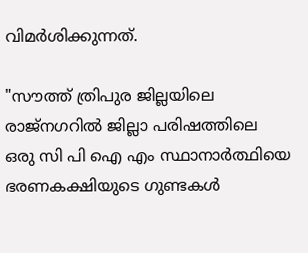വിമർശിക്കുന്നത്.

"സൗത്ത് ത്രിപുര ജില്ലയിലെ രാജ്‌നഗറിൽ ജില്ലാ പരിഷത്തിലെ ഒരു സി പി ഐ എം സ്ഥാനാർത്ഥിയെ ഭരണകക്ഷിയുടെ ഗുണ്ടകൾ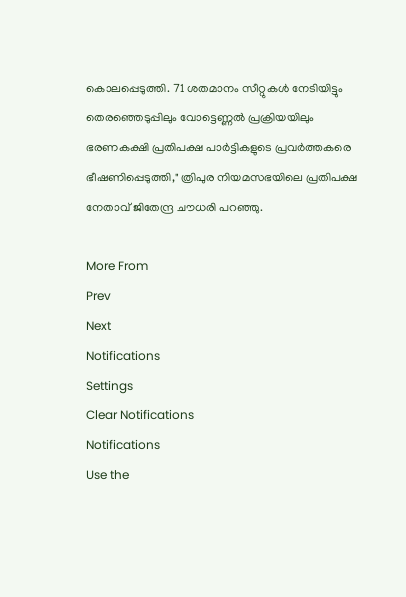കൊലപ്പെടുത്തി. 71 ശതമാനം സീറ്റുകൾ നേടിയിട്ടും തെരഞ്ഞെടുപ്പിലും വോട്ടെണ്ണൽ പ്രക്രിയയിലും ഭരണകക്ഷി പ്രതിപക്ഷ പാർട്ടികളുടെ പ്രവർത്തകരെ ഭീഷണിപ്പെടുത്തി," ത്രിപുര നിയമസഭയിലെ പ്രതിപക്ഷ നേതാവ് ജിതേന്ദ്ര ചൗധരി പറഞ്ഞു.

More From
Prev
Next
Notifications
Settings
Clear Notifications
Notifications
Use the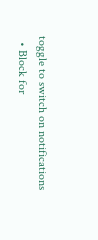toggle to switch on notifications
  • Block for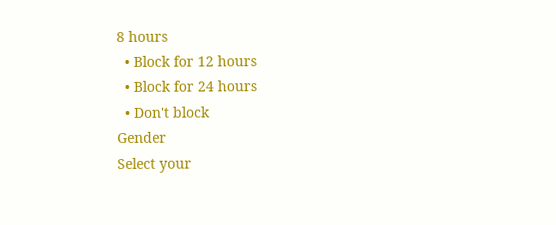8 hours
  • Block for 12 hours
  • Block for 24 hours
  • Don't block
Gender
Select your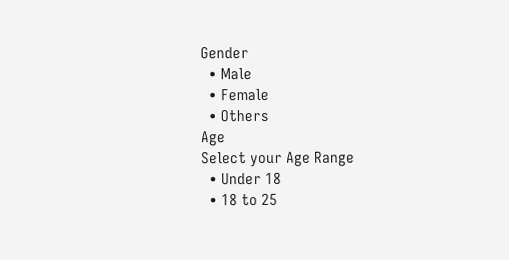Gender
  • Male
  • Female
  • Others
Age
Select your Age Range
  • Under 18
  • 18 to 25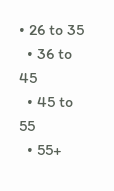• 26 to 35
  • 36 to 45
  • 45 to 55
  • 55+